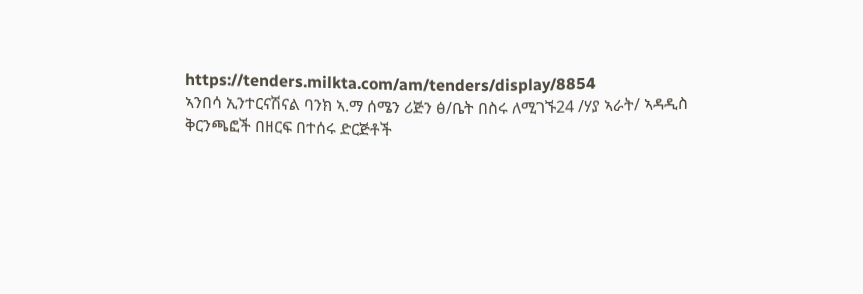https://tenders.milkta.com/am/tenders/display/8854
ኣንበሳ ኢንተርናሽናል ባንክ ኣ.ማ ሰሜን ሪጅን ፅ/ቤት በስሩ ለሚገኙ24 /ሃያ ኣራት/ ኣዳዲስ ቅርንጫፎች በዘርፍ በተሰሩ ድርጅቶች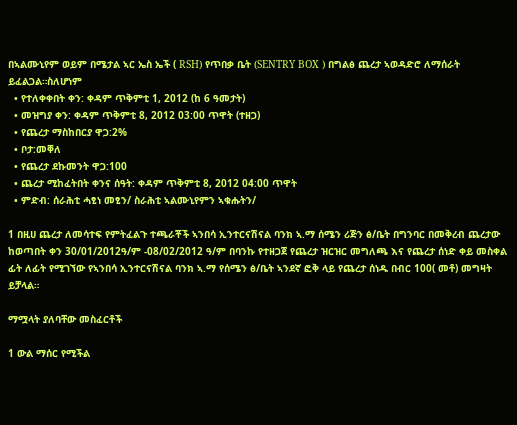በኣልሙኒየም ወይም በሜታል ኣር ኤስ ኤች ( RSH) የጥበቃ ቤት (SENTRY BOX ) በግልፅ ጨረታ ኣወዳድሮ ለማሰራት ይፈልጋል።ስለሆነም
  • የተለቀቀበት ቀን: ቀዳም ጥቅምቲ 1, 2012 (ከ 6 ዓመታት)
  • መዝግያ ቀን: ቀዳም ጥቅምቲ 8, 2012 03:00 ጥዋት (ተዘጋ)
  • የጨረታ ማስከበርያ ዋጋ:2%
  • ቦታ:መቐለ
  • የጨረታ ደኩመንት ዋጋ:100
  • ጨረታ ሚከፈትበት ቀንና ሰዓት: ቀዳም ጥቅምቲ 8, 2012 04:00 ጥዋት
  • ምድብ: ሰራሕቲ ሓፂነ መፂን/ ስራሕቲ ኣልሙኒየምን ኣቁሑትን/

1 በዚሀ ጨረታ ለመሳተፍ የምትፈልጉ ተጫራቾች ኣንበሳ ኢንተርናሽናል ባንክ ኣ.ማ ሰሜን ሪጅን ፅ/ቤት በግንባር በመቅረብ ጨረታው ከወጣበት ቀን 30/01/2012ዓ/ም -08/02/2012 ዓ/ም በባንኩ የተዘጋጀ የጨረታ ዝርዝር መግለጫ እና የጨረታ ሰነድ ቀይ መስቀል ፊት ለፊት የሚገኘው የኣንበሳ ኢንተርናሽናል ባንክ ኣ.ማ የሰሜን ፅ/ቤት ኣንደኛ ፎቅ ላይ የጨረታ ሰነዱ በብር 100( መቶ) መግዛት ይቻላል።

ማሟላት ያለባቸው መስፈርቶች

1 ውል ማሰር የሚችል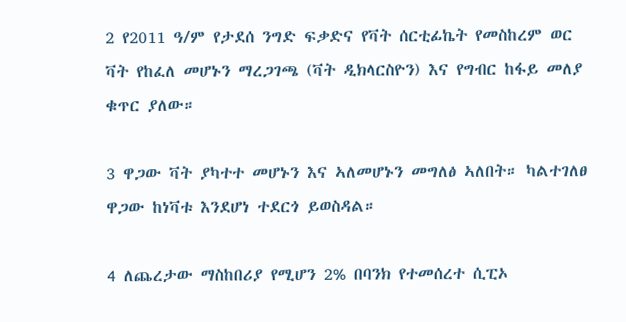2 የ2011 ዓ/ም የታደሰ ንግድ ፍቃድና የቫት ሰርቲፊኬት የመስከረም ወር ቫት የከፈለ መሆኑን ማረጋገጫ (ቫት ዲክላርስዮን) እና የግብር ከፋይ መለያ ቁጥር ያለው።

3 ዋጋው ቫት ያካተተ መሆኑን እና ኣለመሆኑን መግለፅ ኣለበት። ካልተገለፀ ዋጋው ከነቫቱ እንደሆነ ተደርጎ ይወስዳል።

4 ለጨረታው ማስከበሪያ የሚሆን 2% በባንክ የተመሰረተ ሲፒኦ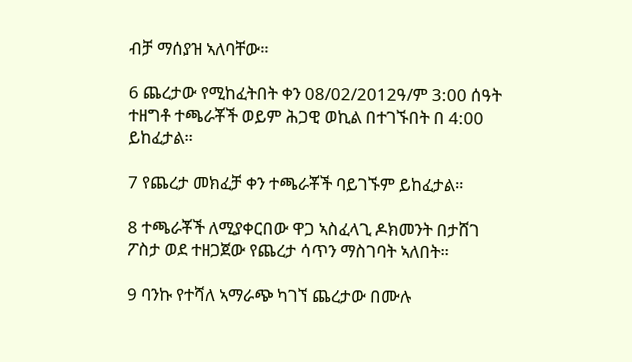ብቻ ማሰያዝ ኣለባቸው።

6 ጨረታው የሚከፈትበት ቀን 08/02/2012ዓ/ም 3:00 ሰዓት ተዘግቶ ተጫራቾች ወይም ሕጋዊ ወኪል በተገኙበት በ 4:00 ይከፈታል።

7 የጨረታ መክፈቻ ቀን ተጫራቾች ባይገኙም ይከፈታል።

8 ተጫራቾች ለሚያቀርበው ዋጋ ኣስፈላጊ ዶክመንት በታሸገ ፖስታ ወደ ተዘጋጀው የጨረታ ሳጥን ማስገባት ኣለበት።

9 ባንኩ የተሻለ ኣማራጭ ካገኘ ጨረታው በሙሉ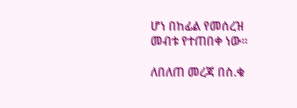ሆነ በከፊል የመሰረዝ መብቱ የተጠበቀ ነው።

ለበለጠ መረጃ በስ.ቁ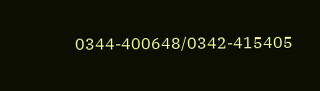0344-400648/0342-415405